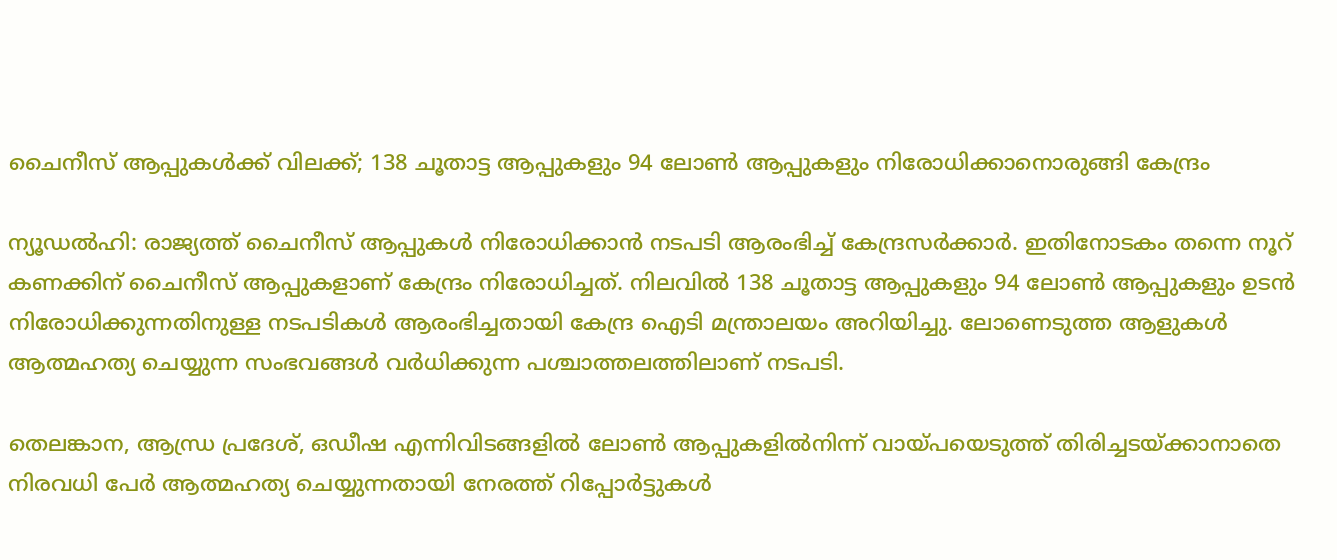ചൈനീസ് ആപ്പുകള്‍ക്ക് വിലക്ക്; 138 ചൂതാട്ട ആപ്പുകളും 94 ലോണ്‍ ആപ്പുകളും നിരോധിക്കാനൊരുങ്ങി കേന്ദ്രം

ന്യൂഡല്‍ഹി: രാജ്യത്ത് ചൈനീസ് ആപ്പുകള്‍ നിരോധിക്കാന്‍ നടപടി ആരംഭിച്ച് കേന്ദ്രസര്‍ക്കാര്‍. ഇതിനോടകം തന്നെ നൂറ് കണക്കിന് ചൈനീസ് ആപ്പുകളാണ് കേന്ദ്രം നിരോധിച്ചത്. നിലവില്‍ 138 ചൂതാട്ട ആപ്പുകളും 94 ലോണ്‍ ആപ്പുകളും ഉടന്‍ നിരോധിക്കുന്നതിനുള്ള നടപടികള്‍ ആരംഭിച്ചതായി കേന്ദ്ര ഐടി മന്ത്രാലയം അറിയിച്ചു. ലോണെടുത്ത ആളുകള്‍ ആത്മഹത്യ ചെയ്യുന്ന സംഭവങ്ങള്‍ വര്‍ധിക്കുന്ന പശ്ചാത്തലത്തിലാണ് നടപടി.

തെലങ്കാന, ആന്ധ്ര പ്രദേശ്, ഒഡീഷ എന്നിവിടങ്ങളില്‍ ലോണ്‍ ആപ്പുകളില്‍നിന്ന് വായ്പയെടുത്ത് തിരിച്ചടയ്ക്കാനാതെ നിരവധി പേര്‍ ആത്മഹത്യ ചെയ്യുന്നതായി നേരത്ത് റിപ്പോര്‍ട്ടുകള്‍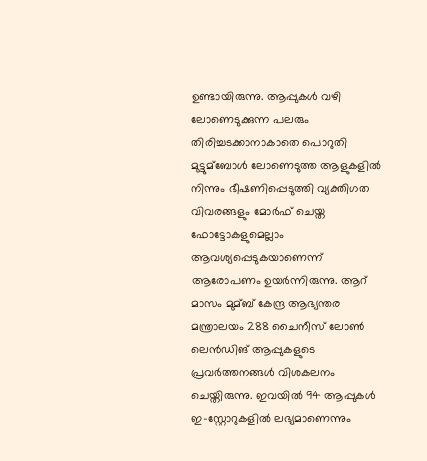ഉണ്ടായിരുന്നു. ആപ്പുകള്‍ വഴി ലോണെടുക്കുന്ന പലരും തിരിച്ചടക്കാനാകാതെ പൊറുതി മുട്ടുമ്‌ബോള്‍ ലോണെടുത്ത ആളുകളില്‍ നിന്നും ഭീഷണിപ്പെടുത്തി വ്യക്തിഗത വിവരങ്ങളും മോര്‍ഫ് ചെയ്ത ഫോട്ടോകളുമെല്ലാം ആവശ്യപ്പെടുകയാണെന്ന് ആരോപണം ഉയര്‍ന്നിരുന്നു. ആറ് മാസം മുമ്ബ് കേന്ദ്ര ആഭ്യന്തര മന്ത്രാലയം 288 ചൈനീസ് ലോണ്‍ ലെന്‍ഡിങ് ആപ്പുകളുടെ പ്രവര്‍ത്തനങ്ങള്‍ വിശകലനം ചെയ്തിരുന്നു. ഇവയില്‍ 94 ആപ്പുകള്‍ ഇ-സ്റ്റോറുകളില്‍ ലഭ്യമാണെന്നും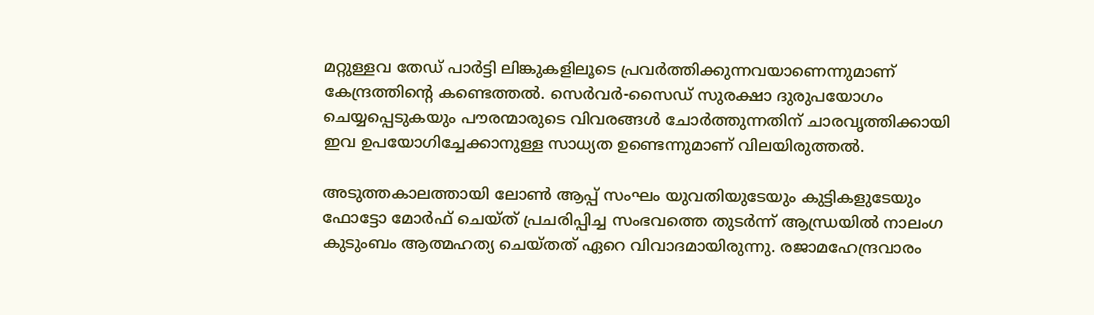മറ്റുള്ളവ തേഡ് പാര്‍ട്ടി ലിങ്കുകളിലൂടെ പ്രവര്‍ത്തിക്കുന്നവയാണെന്നുമാണ് കേന്ദ്രത്തിന്റെ കണ്ടെത്തല്‍. സെര്‍വര്‍-സൈഡ് സുരക്ഷാ ദുരുപയോഗം ചെയ്യപ്പെടുകയും പൗരന്മാരുടെ വിവരങ്ങള്‍ ചോര്‍ത്തുന്നതിന് ചാരവൃത്തിക്കായി ഇവ ഉപയോഗിച്ചേക്കാനുള്ള സാധ്യത ഉണ്ടെന്നുമാണ് വിലയിരുത്തല്‍.

അടുത്തകാലത്തായി ലോണ്‍ ആപ്പ് സംഘം യുവതിയുടേയും കുട്ടികളുടേയും ഫോട്ടോ മോര്‍ഫ് ചെയ്ത് പ്രചരിപ്പിച്ച സംഭവത്തെ തുടര്‍ന്ന് ആന്ധ്രയില്‍ നാലംഗ കുടുംബം ആത്മഹത്യ ചെയ്തത് ഏറെ വിവാദമായിരുന്നു. രജാമഹേന്ദ്രവാരം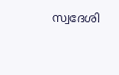സ്വദേശി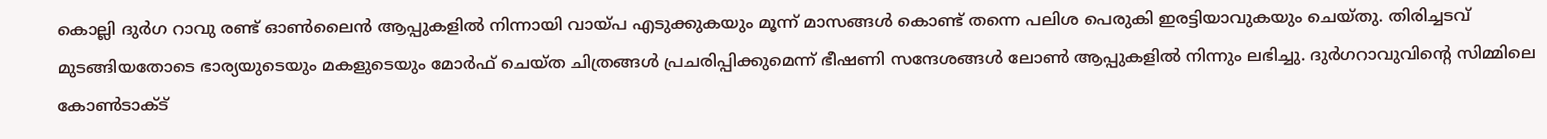കൊല്ലി ദുര്‍ഗ റാവു രണ്ട് ഓണ്‍ലൈന്‍ ആപ്പുകളില്‍ നിന്നായി വായ്പ എടുക്കുകയും മൂന്ന് മാസങ്ങള്‍ കൊണ്ട് തന്നെ പലിശ പെരുകി ഇരട്ടിയാവുകയും ചെയ്തു. തിരിച്ചടവ് മുടങ്ങിയതോടെ ഭാര്യയുടെയും മകളുടെയും മോര്‍ഫ് ചെയ്ത ചിത്രങ്ങള്‍ പ്രചരിപ്പിക്കുമെന്ന് ഭീഷണി സന്ദേശങ്ങള്‍ ലോണ്‍ ആപ്പുകളില്‍ നിന്നും ലഭിച്ചു. ദുര്‍ഗറാവുവിന്റെ സിമ്മിലെ കോണ്‍ടാക്ട്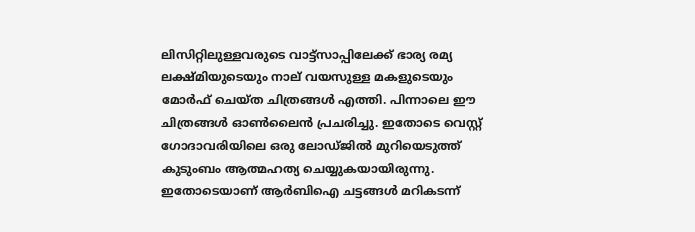ലിസിറ്റിലുള്ളവരുടെ വാട്ട്സാപ്പിലേക്ക് ഭാര്യ രമ്യ ലക്ഷ്മിയുടെയും നാല് വയസുള്ള മകളുടെയും മോര്‍ഫ് ചെയ്ത ചിത്രങ്ങള്‍ എത്തി. പിന്നാലെ ഈ ചിത്രങ്ങള്‍ ഓണ്‍ലൈന്‍ പ്രചരിച്ചു. ഇതോടെ വെസ്റ്റ് ഗോദാവരിയിലെ ഒരു ലോഡ്ജില്‍ മുറിയെടുത്ത് കുടുംബം ആത്മഹത്യ ചെയ്യുകയായിരുന്നു. ഇതോടെയാണ് ആര്‍ബിഐ ചട്ടങ്ങള്‍ മറികടന്ന്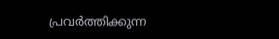പ്രവര്‍ത്തിക്കുന്ന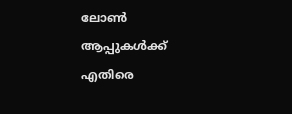ലോണ്‍ ആപ്പുകള്‍ക്ക് എതിരെ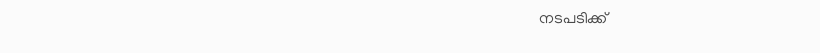നടപടിക്ക്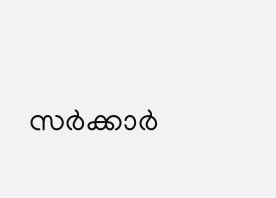സര്‍ക്കാര്‍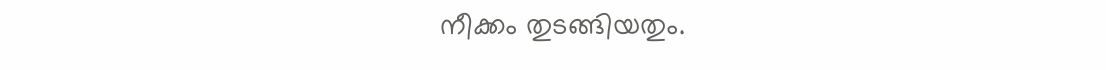നീക്കം തുടങ്ങിയതും.